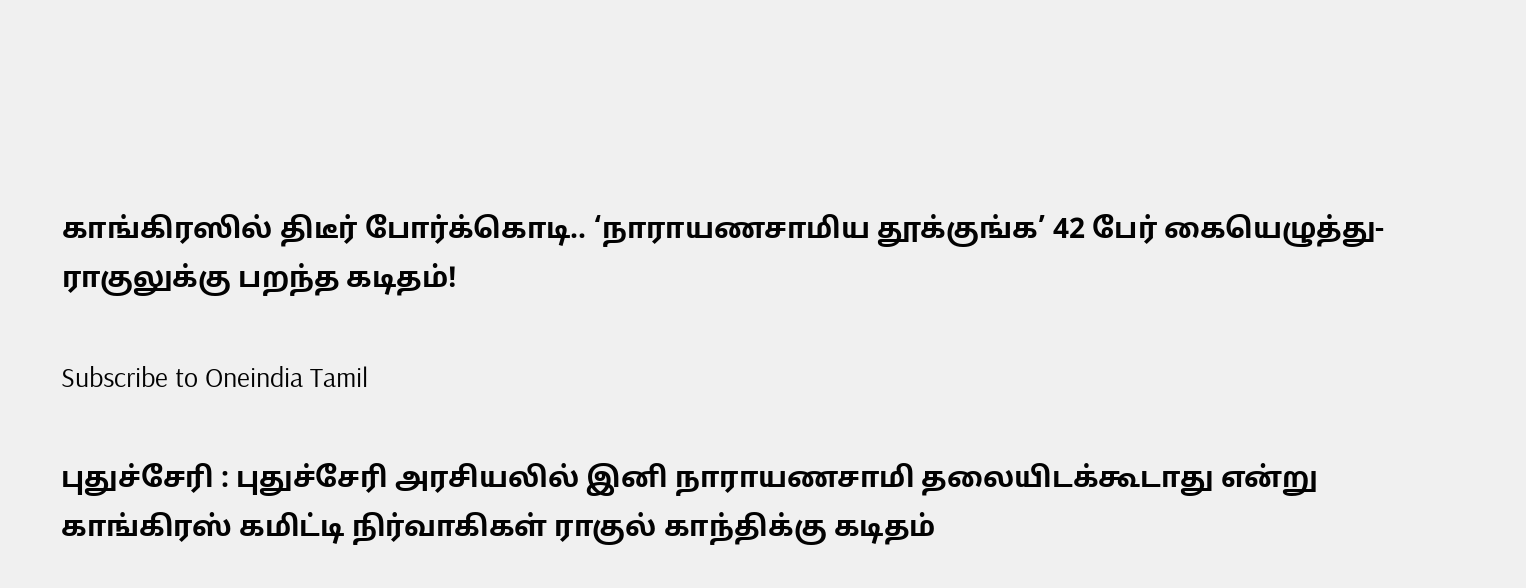காங்கிரஸில் திடீர் போர்க்கொடி.. ‘நாராயணசாமிய தூக்குங்க’ 42 பேர் கையெழுத்து- ராகுலுக்கு பறந்த கடிதம்!

Subscribe to Oneindia Tamil

புதுச்சேரி : புதுச்சேரி அரசியலில் இனி நாராயணசாமி தலையிடக்கூடாது என்று காங்கிரஸ் கமிட்டி நிர்வாகிகள் ராகுல் காந்திக்கு கடிதம்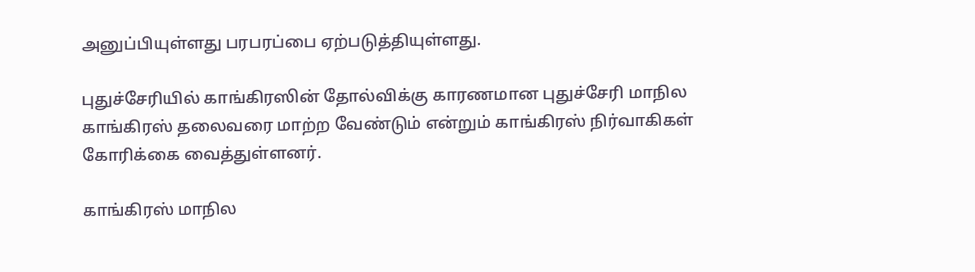அனுப்பியுள்ளது பரபரப்பை ஏற்படுத்தியுள்ளது.

புதுச்சேரியில் காங்கிரஸின் தோல்விக்கு காரணமான புதுச்சேரி மாநில காங்கிரஸ் தலைவரை மாற்ற வேண்டும் என்றும் காங்கிரஸ் நிர்வாகிகள் கோரிக்கை வைத்துள்ளனர்.

காங்கிரஸ் மாநில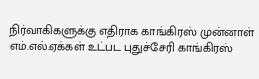நிர்வாகிகளுக்கு எதிராக காங்கிரஸ் முன்னாள் எம்.எல்.ஏக்கள் உட்பட புதுச்சேரி காங்கிரஸ்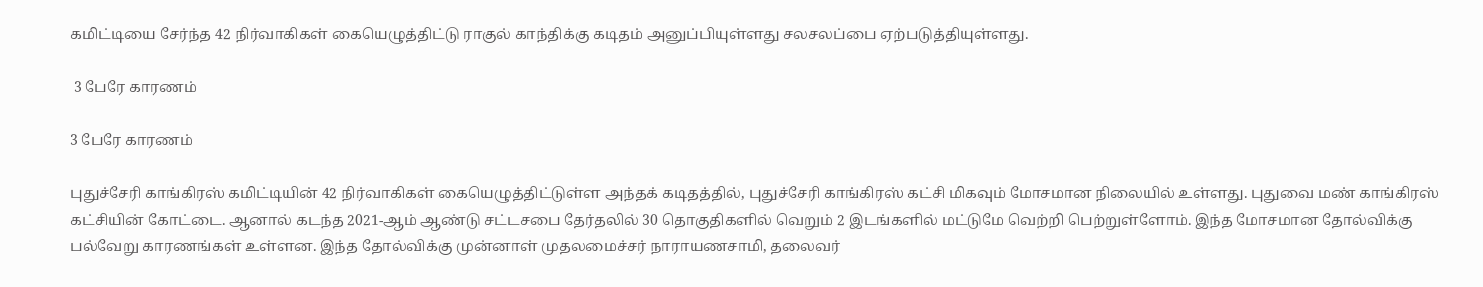கமிட்டியை சேர்ந்த 42 நிர்வாகிகள் கையெழுத்திட்டு ராகுல் காந்திக்கு கடிதம் அனுப்பியுள்ளது சலசலப்பை ஏற்படுத்தியுள்ளது.

 3 பேரே காரணம்

3 பேரே காரணம்

புதுச்சேரி காங்கிரஸ் கமிட்டியின் 42 நிர்வாகிகள் கையெழுத்திட்டுள்ள அந்தக் கடிதத்தில், புதுச்சேரி காங்கிரஸ் கட்சி மிகவும் மோசமான நிலையில் உள்ளது. புதுவை மண் காங்கிரஸ் கட்சியின் கோட்டை. ஆனால் கடந்த 2021-ஆம் ஆண்டு சட்டசபை தேர்தலில் 30 தொகுதிகளில் வெறும் 2 இடங்களில் மட்டுமே வெற்றி பெற்றுள்ளோம். இந்த மோசமான தோல்விக்கு பல்வேறு காரணங்கள் உள்ளன. இந்த தோல்விக்கு முன்னாள் முதலமைச்சர் நாராயணசாமி, தலைவர்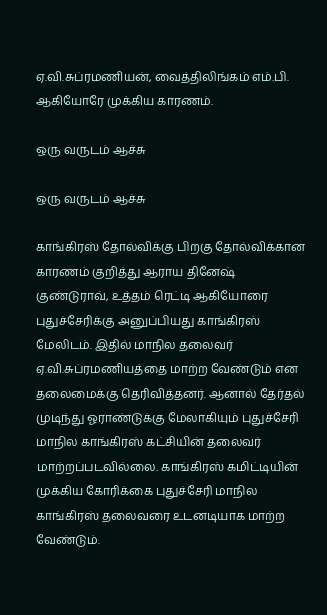ஏ.வி.சுப்ரமணியன், வைத்திலிங்கம் எம்.பி. ஆகியோரே முக்கிய காரணம்.

ஒரு வருடம் ஆச்சு

ஒரு வருடம் ஆச்சு

காங்கிரஸ் தோல்விக்கு பிறகு தோல்விக்கான காரணம் குறித்து ஆராய தினேஷ் குண்டுராவ், உத்தம் ரெட்டி ஆகியோரை புதுச்சேரிக்கு அனுப்பியது காங்கிரஸ் மேலிடம். இதில் மாநில தலைவர் ஏ.வி.சுப்ரமணியத்தை மாற்ற வேண்டும் என தலைமைக்கு தெரிவித்தனர். ஆனால் தேர்தல் முடிந்து ஓராண்டுக்கு மேலாகியும் புதுச்சேரி மாநில காங்கிரஸ் கட்சியின் தலைவர் மாற்றப்படவில்லை. காங்கிரஸ் கமிட்டியின் முக்கிய கோரிக்கை புதுச்சேரி மாநில காங்கிரஸ் தலைவரை உடனடியாக மாற்ற வேண்டும்.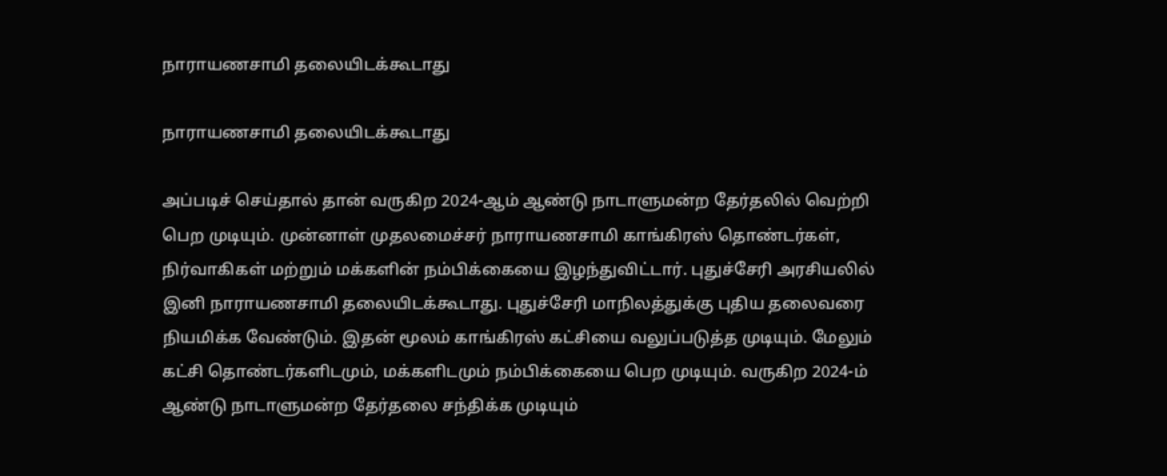நாராயணசாமி தலையிடக்கூடாது

நாராயணசாமி தலையிடக்கூடாது

அப்படிச் செய்தால் தான் வருகிற 2024-ஆம் ஆண்டு நாடாளுமன்ற தேர்தலில் வெற்றி பெற முடியும். முன்னாள் முதலமைச்சர் நாராயணசாமி காங்கிரஸ் தொண்டர்கள், நிர்வாகிகள் மற்றும் மக்களின் நம்பிக்கையை இழந்துவிட்டார். புதுச்சேரி அரசியலில் இனி நாராயணசாமி தலையிடக்கூடாது. புதுச்சேரி மாநிலத்துக்கு புதிய தலைவரை நியமிக்க வேண்டும். இதன் மூலம் காங்கிரஸ் கட்சியை வலுப்படுத்த முடியும். மேலும் கட்சி தொண்டர்களிடமும், மக்களிடமும் நம்பிக்கையை பெற முடியும். வருகிற 2024-ம் ஆண்டு நாடாளுமன்ற தேர்தலை சந்திக்க முடியும்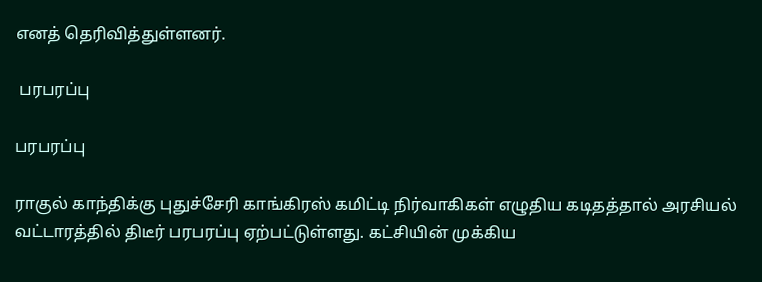எனத் தெரிவித்துள்ளனர்.

 பரபரப்பு

பரபரப்பு

ராகுல் காந்திக்கு புதுச்சேரி காங்கிரஸ் கமிட்டி நிர்வாகிகள் எழுதிய கடிதத்தால் அரசியல் வட்டாரத்தில் திடீர் பரபரப்பு ஏற்பட்டுள்ளது. கட்சியின் முக்கிய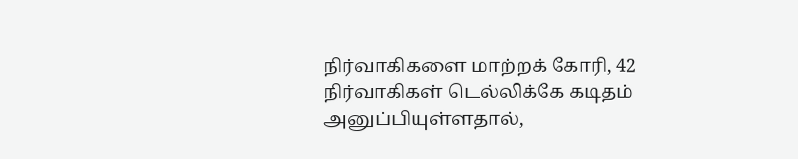நிர்வாகிகளை மாற்றக் கோரி, 42 நிர்வாகிகள் டெல்லிக்கே கடிதம் அனுப்பியுள்ளதால்,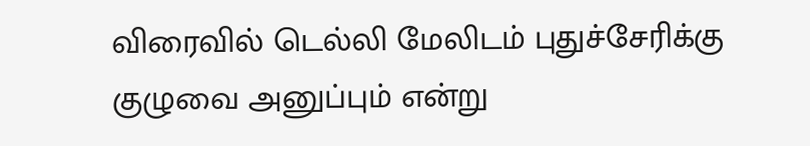விரைவில் டெல்லி மேலிடம் புதுச்சேரிக்கு குழுவை அனுப்பும் என்று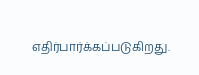எதிர்பார்க்கப்படுகிறது.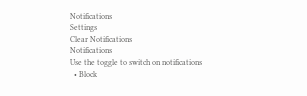Notifications
Settings
Clear Notifications
Notifications
Use the toggle to switch on notifications
  • Block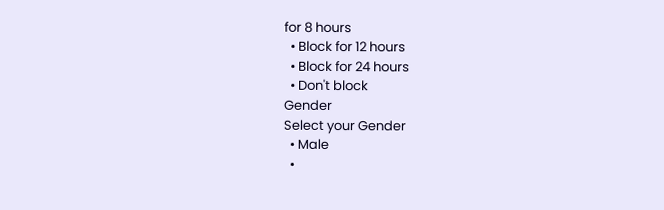for 8 hours
  • Block for 12 hours
  • Block for 24 hours
  • Don't block
Gender
Select your Gender
  • Male
  •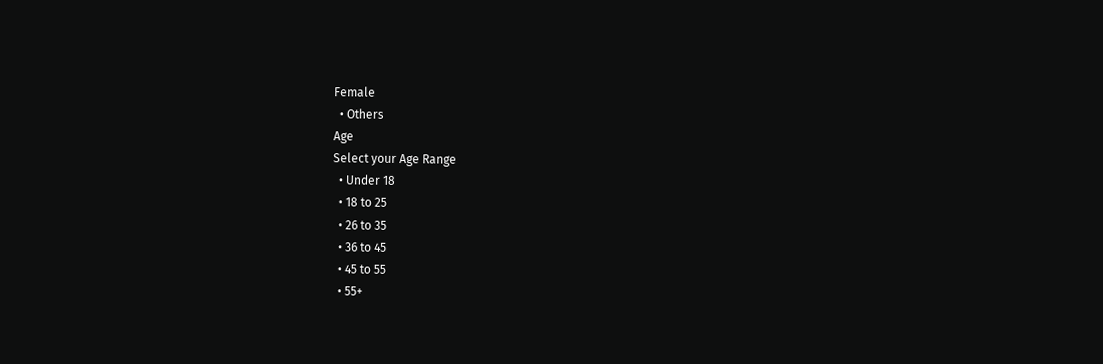Female
  • Others
Age
Select your Age Range
  • Under 18
  • 18 to 25
  • 26 to 35
  • 36 to 45
  • 45 to 55
  • 55+